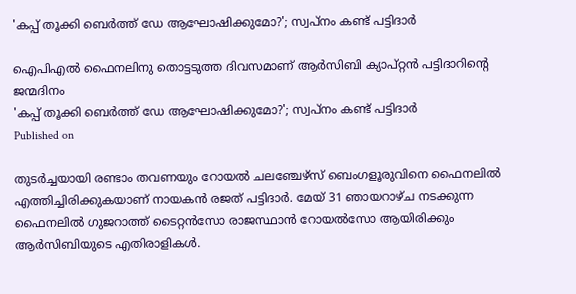'കപ്പ് തൂക്കി ബെർത്ത് ഡേ ആഘോഷിക്കുമോ?'; സ്വപ്‌നം കണ്ട് പട്ടിദാർ

ഐപിഎൽ ഫൈനലിനു തൊട്ടടുത്ത ദിവസമാണ് ആർസിബി ക്യാപ്റ്റൻ പട്ടിദാറിന്റെ ജന്മദിനം
'കപ്പ് തൂക്കി ബെർത്ത് ഡേ ആഘോഷിക്കുമോ?'; സ്വപ്‌നം കണ്ട് പട്ടിദാർ
Published on

തുടർച്ചയായി രണ്ടാം തവണയും റോയൽ ചലഞ്ചേഴ്‌സ് ബെംഗളൂരുവിനെ ഫൈനലിൽ എത്തിച്ചിരിക്കുകയാണ് നായകൻ രജത് പട്ടിദാർ. മേയ് 31 ഞായറാഴ്ച നടക്കുന്ന ഫൈനലിൽ ഗുജറാത്ത് ടൈറ്റൻസോ രാജസ്ഥാൻ റോയൽസോ ആയിരിക്കും ആർസിബിയുടെ എതിരാളികൾ.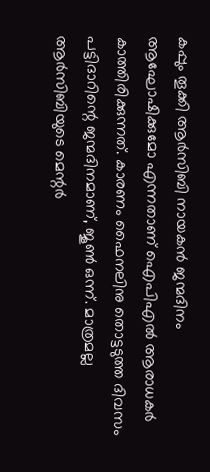കപ്പും തൂക്കി ആർസിബി നായകൻ ജന്മദിനം ആഘോഷിക്കുമോ എന്നതാണ് ഐപിഎൽ ആരാധകർ കാത്തിരിക്കുന്നത്. കാരണം ഫൈനലിനു തൊട്ടടുത്ത ദിവസം പട്ടിദാറിന്റെ ജന്മദിനമാണ്, ജൂൺ ഒന്ന്. മാത്രമല്ല ആർസിബിയുടെ മെന്റർ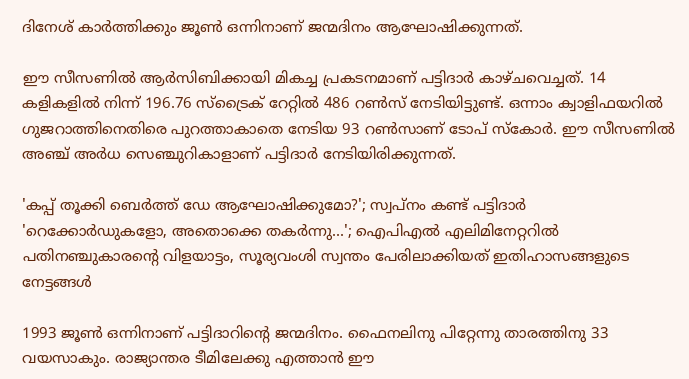ദിനേശ് കാർത്തിക്കും ജൂൺ ഒന്നിനാണ് ജന്മദിനം ആഘോഷിക്കുന്നത്.

ഈ സീസണിൽ ആർസിബിക്കായി മികച്ച പ്രകടനമാണ് പട്ടിദാർ കാഴ്ചവെച്ചത്. 14 കളികളിൽ നിന്ന് 196.76 സ്‌ട്രൈക് റേറ്റിൽ 486 റൺസ് നേടിയിട്ടുണ്ട്. ഒന്നാം ക്വാളിഫയറിൽ ഗുജറാത്തിനെതിരെ പുറത്താകാതെ നേടിയ 93 റൺസാണ് ടോപ് സ്‌കോർ. ഈ സീസണിൽ അഞ്ച് അർധ സെഞ്ചുറികാളാണ് പട്ടിദാർ നേടിയിരിക്കുന്നത്.

'കപ്പ് തൂക്കി ബെർത്ത് ഡേ ആഘോഷിക്കുമോ?'; സ്വപ്‌നം കണ്ട് പട്ടിദാർ
'റെക്കോര്‍ഡുകളോ, അതൊക്കെ തകർന്നു...'; ഐപിഎല്‍ എലിമിനേറ്ററില്‍ പതിനഞ്ചുകാരന്റെ വിളയാട്ടം, സൂര്യവംശി സ്വന്തം പേരിലാക്കിയത് ഇതിഹാസങ്ങളുടെ നേട്ടങ്ങൾ

1993 ജൂൺ ഒന്നിനാണ് പട്ടിദാറിന്റെ ജന്മദിനം. ഫൈനലിനു പിറ്റേന്നു താരത്തിനു 33 വയസാകും. രാജ്യാന്തര ടീമിലേക്കു എത്താൻ ഈ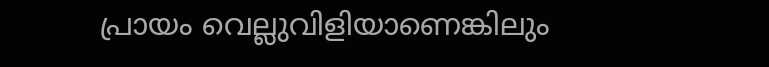പ്രായം വെല്ലുവിളിയാണെങ്കിലും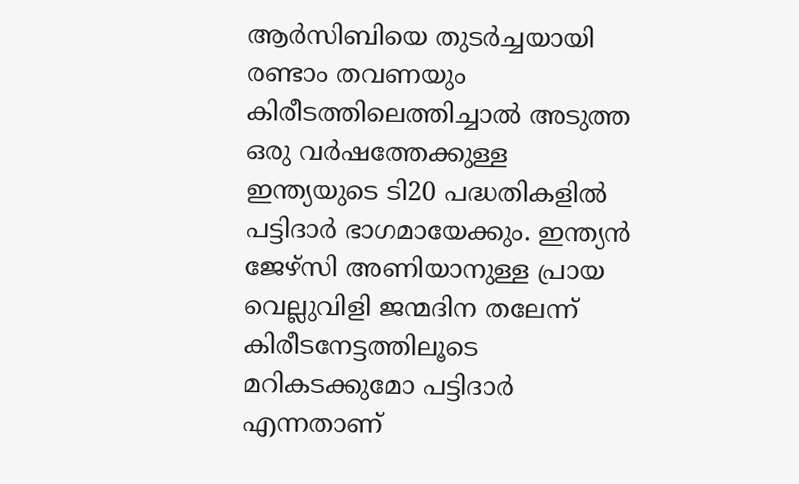ആർസിബിയെ തുടർച്ചയായി രണ്ടാം തവണയും കിരീടത്തിലെത്തിച്ചാൽ അടുത്ത ഒരു വർഷത്തേക്കുള്ള ഇന്ത്യയുടെ ടി20 പദ്ധതികളിൽ പട്ടിദാർ ഭാഗമായേക്കും. ഇന്ത്യൻ ജേഴ്‌സി അണിയാനുള്ള പ്രായ വെല്ലുവിളി ജന്മദിന തലേന്ന് കിരീടനേട്ടത്തിലൂടെ മറികടക്കുമോ പട്ടിദാർ എന്നതാണ്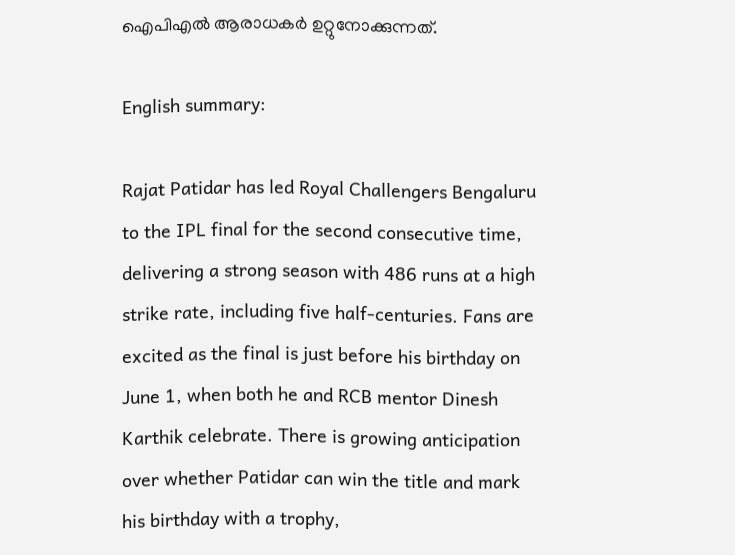ഐപിഎൽ ആരാധകർ ഉറ്റുനോക്കുന്നത്.

English summary:

Rajat Patidar has led Royal Challengers Bengaluru to the IPL final for the second consecutive time, delivering a strong season with 486 runs at a high strike rate, including five half-centuries. Fans are excited as the final is just before his birthday on June 1, when both he and RCB mentor Dinesh Karthik celebrate. There is growing anticipation over whether Patidar can win the title and mark his birthday with a trophy,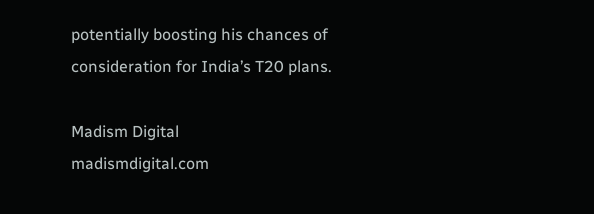potentially boosting his chances of consideration for India’s T20 plans.

Madism Digital
madismdigital.com